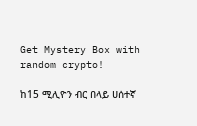Get Mystery Box with random crypto!

ከ15 ሚሊዮን ብር በላይ ሀሰተኛ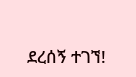ደረሰኝ ተገኘ!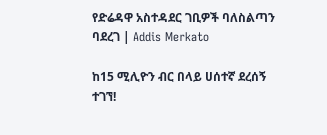የድሬዳዋ አስተዳደር ገቢዎች ባለስልጣን ባደረገ | Addis Merkato

ከ15 ሚሊዮን ብር በላይ ሀሰተኛ ደረሰኝ ተገኘ!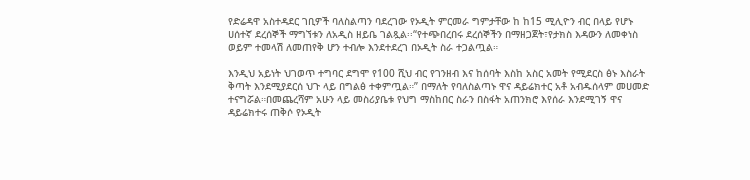የድሬዳዋ አስተዳደር ገቢዎች ባለስልጣን ባደረገው የኦዲት ምርመራ ግምታቸው ከ ከ15 ሚሊዮን ብር በላይ የሆኑ ሀሰተኛ ደረሰኞች ማግኘቱን ለአዲስ ዘይቤ ገልጿል፡፡“የተጭበረበሩ ደረሰኞችን በማዘጋጀት፣የታክስ እዳውን ለመቀነስ ወይም ተመላሽ ለመጠየቅ ሆን ተብሎ እንደተደረገ በኦዲት ስራ ተጋልጧል።

እንዲህ አይነት ህገወጥ ተግባር ደግሞ የ100 ሺህ ብር የገንዘብ እና ከሰባት እስከ አስር አመት የሚደርስ ፅኑ እስራት ቅጣት እንደሚያደርሰ ህጉ ላይ በግልፅ ተቀምጧል።” በማለት የባለስልጣኑ ዋና ዳይሬክተር አቶ አብዱሰላም መሀመድ ተናግሯል።በመጨረሻም አሁን ላይ መስሪያቤቱ የህግ ማስከበር ስራን በስፋት አጠንክሮ እየሰራ እንደሚገኝ ዋና ዳይሬክተሩ ጠቅሶ የኦዲት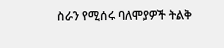ስራን የሚሰሩ ባለሞያዎች ትልቅ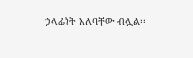ኃላፊነት አለባቸው ብሏል፡፡